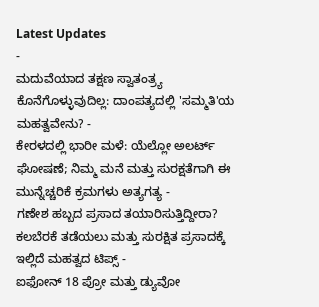Latest Updates
-
ಮದುವೆಯಾದ ತಕ್ಷಣ ಸ್ವಾತಂತ್ರ್ಯ ಕೊನೆಗೊಳ್ಳುವುದಿಲ್ಲ: ದಾಂಪತ್ಯದಲ್ಲಿ 'ಸಮ್ಮತಿ'ಯ ಮಹತ್ವವೇನು? -
ಕೇರಳದಲ್ಲಿ ಭಾರೀ ಮಳೆ: ಯೆಲ್ಲೋ ಅಲರ್ಟ್ ಘೋಷಣೆ; ನಿಮ್ಮ ಮನೆ ಮತ್ತು ಸುರಕ್ಷತೆಗಾಗಿ ಈ ಮುನ್ನೆಚ್ಚರಿಕೆ ಕ್ರಮಗಳು ಅತ್ಯಗತ್ಯ -
ಗಣೇಶ ಹಬ್ಬದ ಪ್ರಸಾದ ತಯಾರಿಸುತ್ತಿದ್ದೀರಾ? ಕಲಬೆರಕೆ ತಡೆಯಲು ಮತ್ತು ಸುರಕ್ಷಿತ ಪ್ರಸಾದಕ್ಕೆ ಇಲ್ಲಿದೆ ಮಹತ್ವದ ಟಿಪ್ಸ್ -
ಐಫೋನ್ 18 ಪ್ರೋ ಮತ್ತು ಡ್ಯುವೋ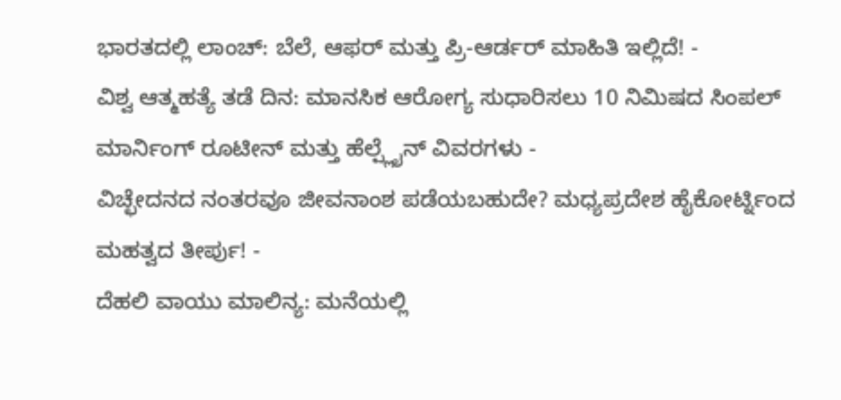ಭಾರತದಲ್ಲಿ ಲಾಂಚ್: ಬೆಲೆ, ಆಫರ್ ಮತ್ತು ಪ್ರಿ-ಆರ್ಡರ್ ಮಾಹಿತಿ ಇಲ್ಲಿದೆ! -
ವಿಶ್ವ ಆತ್ಮಹತ್ಯೆ ತಡೆ ದಿನ: ಮಾನಸಿಕ ಆರೋಗ್ಯ ಸುಧಾರಿಸಲು 10 ನಿಮಿಷದ ಸಿಂಪಲ್ ಮಾರ್ನಿಂಗ್ ರೂಟೀನ್ ಮತ್ತು ಹೆಲ್ಪ್ಲೈನ್ ವಿವರಗಳು -
ವಿಚ್ಛೇದನದ ನಂತರವೂ ಜೀವನಾಂಶ ಪಡೆಯಬಹುದೇ? ಮಧ್ಯಪ್ರದೇಶ ಹೈಕೋರ್ಟ್ನಿಂದ ಮಹತ್ವದ ತೀರ್ಪು! -
ದೆಹಲಿ ವಾಯು ಮಾಲಿನ್ಯ: ಮನೆಯಲ್ಲಿ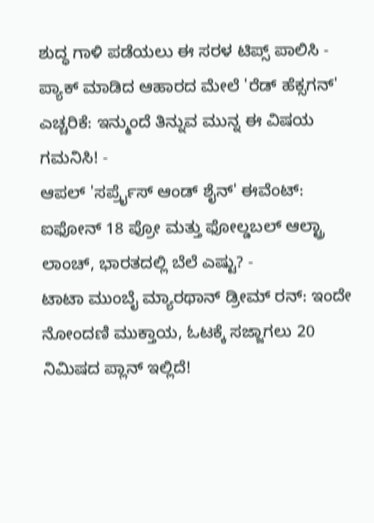ಶುದ್ಧ ಗಾಳಿ ಪಡೆಯಲು ಈ ಸರಳ ಟಿಪ್ಸ್ ಪಾಲಿಸಿ -
ಪ್ಯಾಕ್ ಮಾಡಿದ ಆಹಾರದ ಮೇಲೆ 'ರೆಡ್ ಹೆಕ್ಸಗನ್' ಎಚ್ಚರಿಕೆ: ಇನ್ಮುಂದೆ ತಿನ್ನುವ ಮುನ್ನ ಈ ವಿಷಯ ಗಮನಿಸಿ! -
ಆಪಲ್ 'ಸರ್ಪ್ರೈಸ್ ಆಂಡ್ ಶೈನ್' ಈವೆಂಟ್: ಐಫೋನ್ 18 ಪ್ರೋ ಮತ್ತು ಫೋಲ್ಡಬಲ್ ಆಲ್ಟ್ರಾ ಲಾಂಚ್, ಭಾರತದಲ್ಲಿ ಬೆಲೆ ಎಷ್ಟು? -
ಟಾಟಾ ಮುಂಬೈ ಮ್ಯಾರಥಾನ್ ಡ್ರೀಮ್ ರನ್: ಇಂದೇ ನೋಂದಣಿ ಮುಕ್ತಾಯ, ಓಟಕ್ಕೆ ಸಜ್ಜಾಗಲು 20 ನಿಮಿಷದ ಪ್ಲಾನ್ ಇಲ್ಲಿದೆ!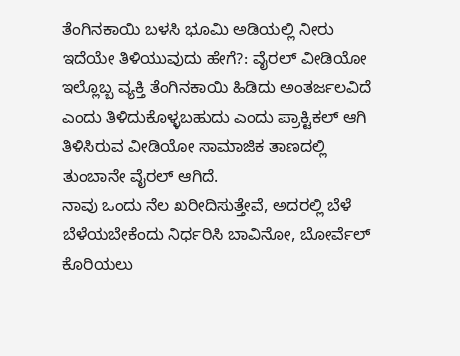ತೆಂಗಿನಕಾಯಿ ಬಳಸಿ ಭೂಮಿ ಅಡಿಯಲ್ಲಿ ನೀರು ಇದೆಯೇ ತಿಳಿಯುವುದು ಹೇಗೆ?: ವೈರಲ್ ವೀಡಿಯೋ
ಇಲ್ಲೊಬ್ಬ ವ್ಯಕ್ತಿ ತೆಂಗಿನಕಾಯಿ ಹಿಡಿದು ಅಂತರ್ಜಲವಿದೆ ಎಂದು ತಿಳಿದುಕೊಳ್ಳಬಹುದು ಎಂದು ಪ್ರಾಕ್ಟಿಕಲ್ ಆಗಿ ತಿಳಿಸಿರುವ ವೀಡಿಯೋ ಸಾಮಾಜಿಕ ತಾಣದಲ್ಲಿ ತುಂಬಾನೇ ವೈರಲ್ ಆಗಿದೆ.
ನಾವು ಒಂದು ನೆಲ ಖರೀದಿಸುತ್ತೇವೆ, ಅದರಲ್ಲಿ ಬೆಳೆ ಬೆಳೆಯಬೇಕೆಂದು ನಿರ್ಧರಿಸಿ ಬಾವಿನೋ, ಬೋರ್ವೆಲ್ ಕೊರಿಯಲು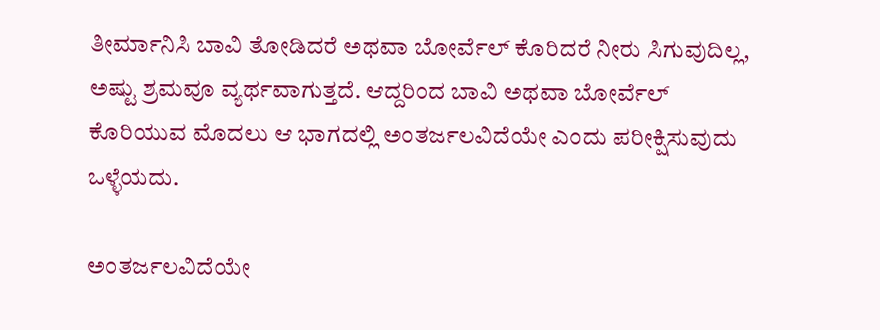ತೀರ್ಮಾನಿಸಿ ಬಾವಿ ತೋಡಿದರೆ ಅಥವಾ ಬೋರ್ವೆಲ್ ಕೊರಿದರೆ ನೀರು ಸಿಗುವುದಿಲ್ಲ, ಅಷ್ಟು ಶ್ರಮವೂ ವ್ಯರ್ಥವಾಗುತ್ತದೆ. ಆದ್ದರಿಂದ ಬಾವಿ ಅಥವಾ ಬೋರ್ವೆಲ್ ಕೊರಿಯುವ ಮೊದಲು ಆ ಭಾಗದಲ್ಲಿ ಅಂತರ್ಜಲವಿದೆಯೇ ಎಂದು ಪರೀಕ್ಷಿಸುವುದು ಒಳ್ಳೆಯದು.

ಅಂತರ್ಜಲವಿದೆಯೇ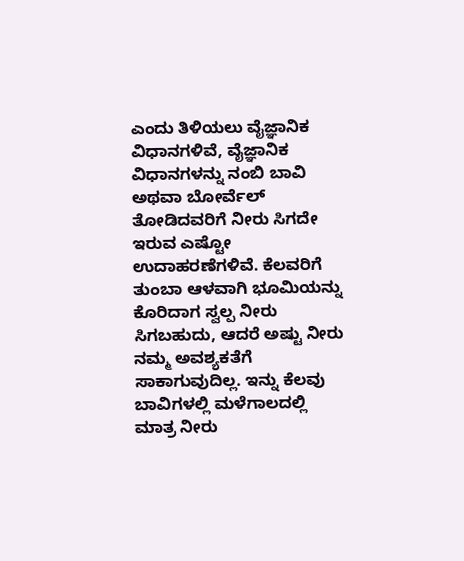ಎಂದು ತಿಳಿಯಲು ವೈಜ್ಞಾನಿಕ ವಿಧಾನಗಳಿವೆ, ವೈಜ್ಞಾನಿಕ ವಿಧಾನಗಳನ್ನು ನಂಬಿ ಬಾವಿ ಅಥವಾ ಬೋರ್ವೆಲ್ ತೋಡಿದವರಿಗೆ ನೀರು ಸಿಗದೇ ಇರುವ ಎಷ್ಟೋ ಉದಾಹರಣೆಗಳಿವೆ. ಕೆಲವರಿಗೆ ತುಂಬಾ ಆಳವಾಗಿ ಭೂಮಿಯನ್ನು ಕೊರಿದಾಗ ಸ್ವಲ್ಪ ನೀರು ಸಿಗಬಹುದು, ಆದರೆ ಅಷ್ಟು ನೀರು ನಮ್ಮ ಅವಶ್ಯಕತೆಗೆ ಸಾಕಾಗುವುದಿಲ್ಲ. ಇನ್ನು ಕೆಲವು ಬಾವಿಗಳಲ್ಲಿ ಮಳೆಗಾಲದಲ್ಲಿ ಮಾತ್ರ ನೀರು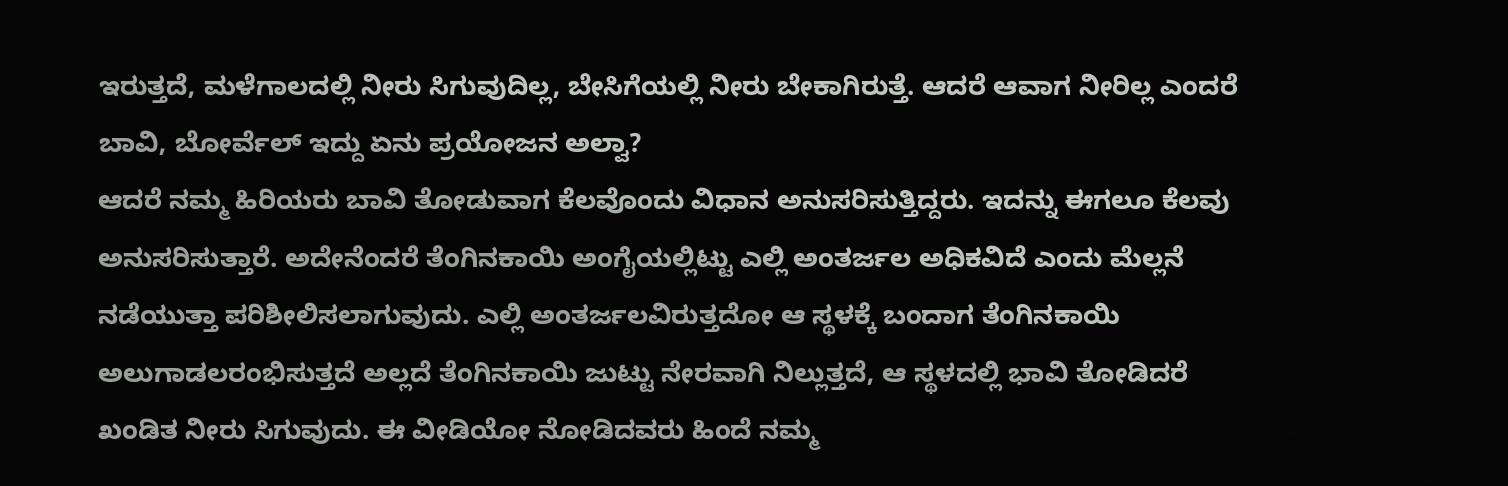ಇರುತ್ತದೆ, ಮಳೆಗಾಲದಲ್ಲಿ ನೀರು ಸಿಗುವುದಿಲ್ಲ, ಬೇಸಿಗೆಯಲ್ಲಿ ನೀರು ಬೇಕಾಗಿರುತ್ತೆ. ಆದರೆ ಆವಾಗ ನೀರಿಲ್ಲ ಎಂದರೆ ಬಾವಿ, ಬೋರ್ವೆಲ್ ಇದ್ದು ಏನು ಪ್ರಯೋಜನ ಅಲ್ವಾ?
ಆದರೆ ನಮ್ಮ ಹಿರಿಯರು ಬಾವಿ ತೋಡುವಾಗ ಕೆಲವೊಂದು ವಿಧಾನ ಅನುಸರಿಸುತ್ತಿದ್ದರು. ಇದನ್ನು ಈಗಲೂ ಕೆಲವು ಅನುಸರಿಸುತ್ತಾರೆ. ಅದೇನೆಂದರೆ ತೆಂಗಿನಕಾಯಿ ಅಂಗೈಯಲ್ಲಿಟ್ಟು ಎಲ್ಲಿ ಅಂತರ್ಜಲ ಅಧಿಕವಿದೆ ಎಂದು ಮೆಲ್ಲನೆ ನಡೆಯುತ್ತಾ ಪರಿಶೀಲಿಸಲಾಗುವುದು. ಎಲ್ಲಿ ಅಂತರ್ಜಲವಿರುತ್ತದೋ ಆ ಸ್ಥಳಕ್ಕೆ ಬಂದಾಗ ತೆಂಗಿನಕಾಯಿ ಅಲುಗಾಡಲರಂಭಿಸುತ್ತದೆ ಅಲ್ಲದೆ ತೆಂಗಿನಕಾಯಿ ಜುಟ್ಟು ನೇರವಾಗಿ ನಿಲ್ಲುತ್ತದೆ, ಆ ಸ್ಥಳದಲ್ಲಿ ಭಾವಿ ತೋಡಿದರೆ ಖಂಡಿತ ನೀರು ಸಿಗುವುದು. ಈ ವೀಡಿಯೋ ನೋಡಿದವರು ಹಿಂದೆ ನಮ್ಮ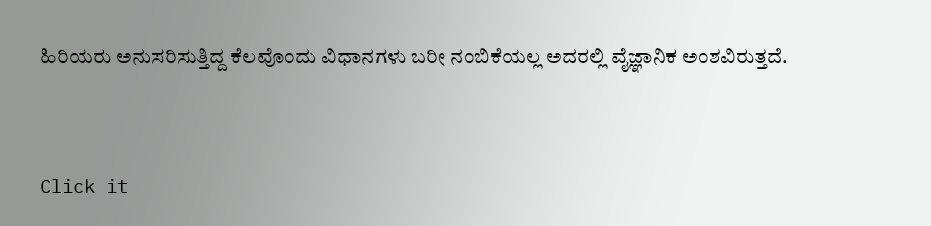ಹಿರಿಯರು ಅನುಸರಿಸುತ್ತಿದ್ದ ಕೆಲವೊಂದು ವಿಧಾನಗಳು ಬರೀ ನಂಬಿಕೆಯಲ್ಲ ಅದರಲ್ಲಿ ವೈಜ್ಞಾನಿಕ ಅಂಶವಿರುತ್ತದೆ.



Click it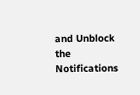and Unblock the Notifications